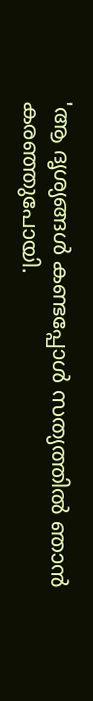'ആ ദൃശ്യങ്ങൾ കണ്ടപ്പോൾ സത്യത്തിൽ ഞാൻ കരഞ്ഞുപോയി.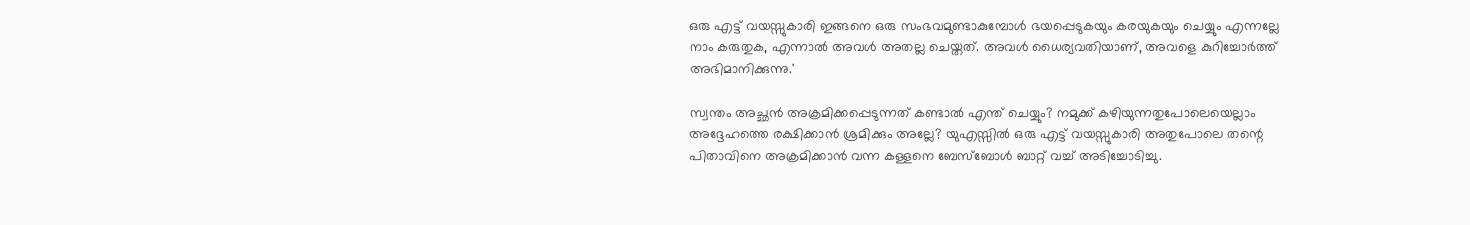ഒരു എട്ട് വയസ്സുകാരി ഇങ്ങനെ ഒരു സംഭവമുണ്ടാകുമ്പോൾ ഭയപ്പെടുകയും കരയുകയും ചെയ്യും എന്നല്ലേ നാം കരുതുക, എന്നാൽ അവൾ അതല്ല ചെയ്തത്. അവൾ ധൈര്യവതിയാണ്, അവളെ കുറിച്ചോർത്ത് അഭിമാനിക്കുന്നു.'

സ്വന്തം അച്ഛൻ അക്രമിക്കപ്പെടുന്നത് കണ്ടാൽ എന്ത് ചെയ്യും? നമുക്ക് കഴിയുന്നതുപോലെയെല്ലാം അദ്ദേഹത്തെ രക്ഷിക്കാൻ ശ്രമിക്കും അല്ലേ? യുഎസ്സിൽ ഒരു എട്ട് വയസ്സുകാരി അതുപോലെ തന്റെ പിതാവിനെ അക്രമിക്കാൻ വന്ന കള്ളനെ ബേസ്ബോൾ ബാറ്റ് വച്ച് അടിച്ചോടിച്ചു.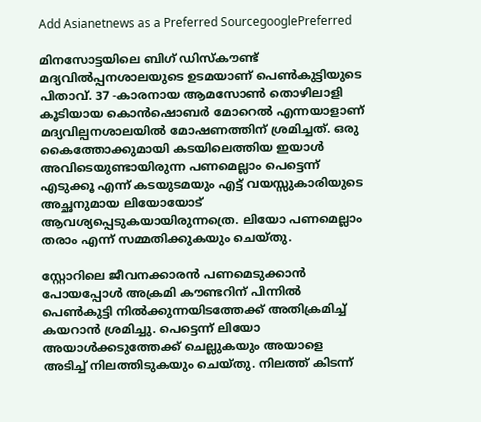Add Asianetnews as a Preferred SourcegooglePreferred

മിനസോട്ടയിലെ ബിഗ് ഡിസ്കൗണ്ട് മദ്യവിൽപ്പനശാലയുടെ ഉടമയാണ് പെൺകുട്ടിയുടെ പിതാവ്. 37 -കാരനായ ആമസോൺ തൊഴിലാളി കൂടിയായ കൊൻഷൊബർ മോറെൽ എന്നയാളാണ് മദ്യവില്പനശാലയിൽ മോഷണത്തിന് ശ്രമിച്ചത്. ഒരു കൈത്തോക്കുമായി കടയിലെത്തിയ ഇയാൾ അവിടെയുണ്ടായിരുന്ന പണമെല്ലാം പെട്ടെന്ന് എടുക്കൂ എന്ന് കടയുടമയും എട്ട് വയസ്സുകാരിയുടെ അച്ഛനുമായ ലിയോയോട് ആവശ്യപ്പെടുകയായിരുന്നത്രെ. ലിയോ പണമെല്ലാം തരാം എന്ന് സമ്മതിക്കുകയും ചെയ്തു.

സ്റ്റോറിലെ ജീവനക്കാരൻ പണമെടുക്കാൻ പോയപ്പോൾ അക്രമി കൗണ്ടറിന് പിന്നിൽ പെൺകുട്ടി നിൽക്കുന്നയിടത്തേക്ക് അതിക്രമിച്ച് കയറാൻ‌ ശ്രമിച്ചു. പെട്ടെന്ന് ലിയോ അയാൾക്കടുത്തേക്ക് ചെല്ലുകയും അയാളെ അടിച്ച് നിലത്തിടുകയും ചെയ്തു. നിലത്ത് കിടന്ന്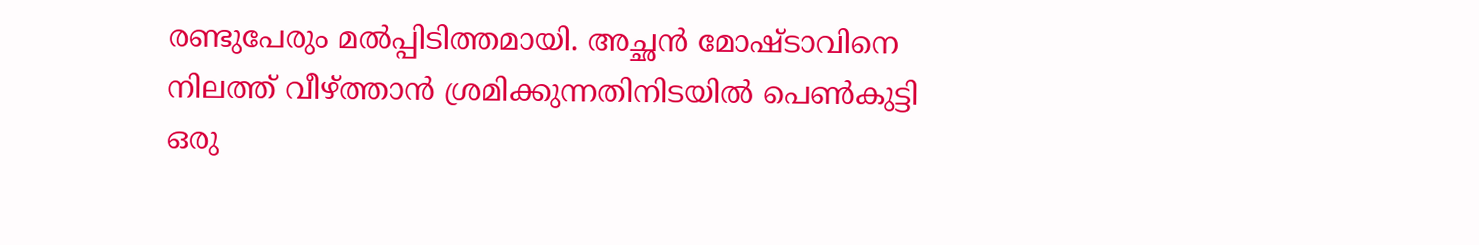രണ്ടുപേരും മൽപ്പിടിത്തമായി. അച്ഛൻ മോഷ്ടാവിനെ നിലത്ത് വീഴ്ത്താൻ ശ്രമിക്കുന്നതിനിടയിൽ പെൺകുട്ടി ഒരു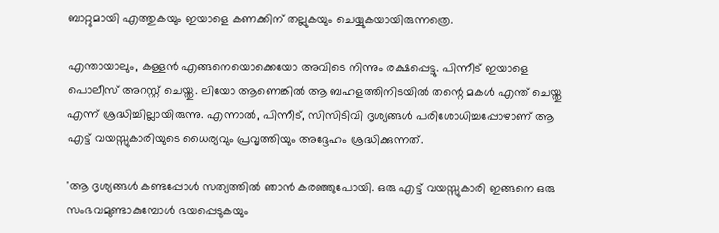ബാറ്റുമായി എത്തുകയും ഇയാളെ കണക്കിന് തല്ലുകയും ചെയ്യുകയായിരുന്നത്രെ.

എന്തായാലും, കള്ളൻ എങ്ങനെയൊക്കെയോ അവിടെ നിന്നും രക്ഷപ്പെട്ടു. പിന്നീട് ഇയാളെ പൊലീസ് അറസ്റ്റ് ചെയ്തു. ലിയോ ആണെങ്കിൽ ആ ബഹളത്തിനിടയിൽ തന്റെ മകൾ എന്ത് ചെയ്തു എന്ന് ശ്രദ്ധിച്ചില്ലായിരുന്നു. എന്നാൽ, പിന്നീട്, സിസിടിവി ദൃശ്യങ്ങൾ പരിശോധിച്ചപ്പോഴാണ് ആ എട്ട് വയസ്സുകാരിയുടെ ധൈര്യവും പ്രവൃത്തിയും അദ്ദേഹം ശ്രദ്ധിക്കുന്നത്.

'ആ ദൃശ്യങ്ങൾ കണ്ടപ്പോൾ സത്യത്തിൽ ഞാൻ കരഞ്ഞുപോയി. ഒരു എട്ട് വയസ്സുകാരി ഇങ്ങനെ ഒരു സംഭവമുണ്ടാകുമ്പോൾ ഭയപ്പെടുകയും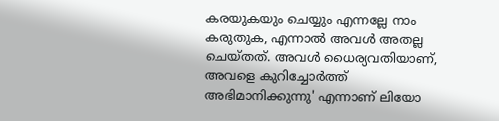കരയുകയും ചെയ്യും എന്നല്ലേ നാം കരുതുക, എന്നാൽ അവൾ അതല്ല ചെയ്തത്. അവൾ ധൈര്യവതിയാണ്, അവളെ കുറിച്ചോർത്ത് അഭിമാനിക്കുന്നു' എന്നാണ് ലിയോ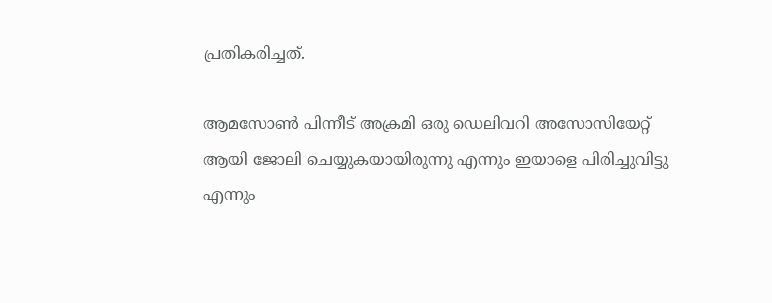പ്രതികരിച്ചത്.

ആമസോൺ പിന്നീട് അക്രമി ഒരു ഡെലിവറി അസോസിയേറ്റ് ആയി ജോലി ചെയ്യുകയായിരുന്നു എന്നും ഇയാളെ പിരിച്ചുവിട്ടു എന്നും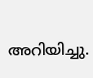അറിയിച്ചു.